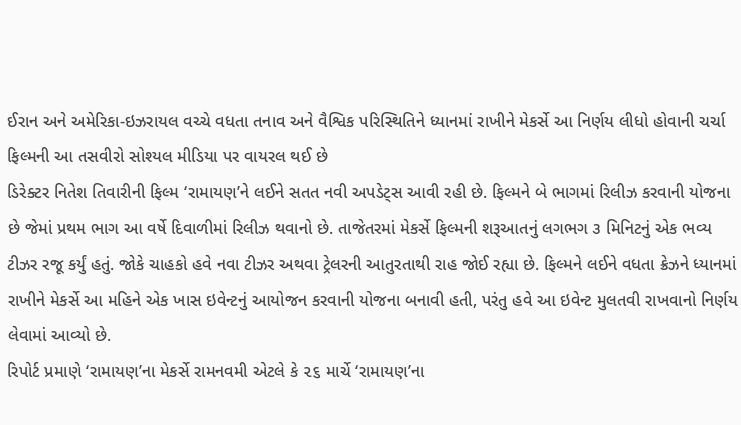ઈરાન અને અમેરિકા-ઇઝરાયલ વચ્ચે વધતા તનાવ અને વૈશ્વિક પરિસ્થિતિને ધ્યાનમાં રાખીને મેકર્સે આ નિર્ણય લીધો હોવાની ચર્ચા
ફિલ્મની આ તસવીરો સોશ્યલ મીડિયા પર વાયરલ થઈ છે
ડિરેક્ટર નિતેશ તિવારીની ફિલ્મ ‘રામાયણ’ને લઈને સતત નવી અપડેટ્સ આવી રહી છે. ફિલ્મને બે ભાગમાં રિલીઝ કરવાની યોજના છે જેમાં પ્રથમ ભાગ આ વર્ષે દિવાળીમાં રિલીઝ થવાનો છે. તાજેતરમાં મેકર્સે ફિલ્મની શરૂઆતનું લગભગ ૩ મિનિટનું એક ભવ્ય ટીઝર રજૂ કર્યું હતું. જોકે ચાહકો હવે નવા ટીઝર અથવા ટ્રેલરની આતુરતાથી રાહ જોઈ રહ્યા છે. ફિલ્મને લઈને વધતા ક્રેઝને ધ્યાનમાં રાખીને મેકર્સે આ મહિને એક ખાસ ઇવેન્ટનું આયોજન કરવાની યોજના બનાવી હતી, પરંતુ હવે આ ઇવેન્ટ મુલતવી રાખવાનો નિર્ણય લેવામાં આવ્યો છે.
રિપોર્ટ પ્રમાણે ‘રામાયણ’ના મેકર્સે રામનવમી એટલે કે ૨૬ માર્ચે ‘રામાયણ’ના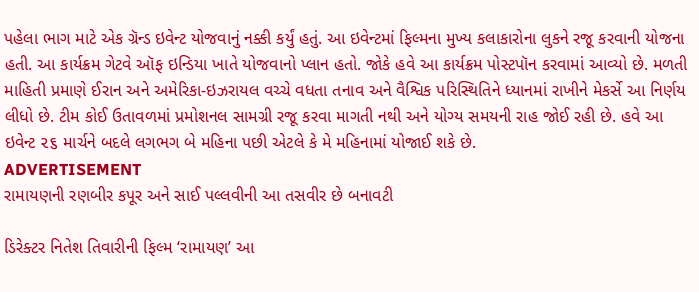પહેલા ભાગ માટે એક ગ્રૅન્ડ ઇવેન્ટ યોજવાનું નક્કી કર્યું હતું. આ ઇવેન્ટમાં ફિલ્મના મુખ્ય કલાકારોના લુકને રજૂ કરવાની યોજના હતી. આ કાર્યક્રમ ગેટવે ઑફ ઇન્ડિયા ખાતે યોજવાનો પ્લાન હતો. જોકે હવે આ કાર્યક્રમ પોસ્ટપૉન કરવામાં આવ્યો છે. મળતી માહિતી પ્રમાણે ઈરાન અને અમેરિકા-ઇઝરાયલ વચ્ચે વધતા તનાવ અને વૈશ્વિક પરિસ્થિતિને ધ્યાનમાં રાખીને મેકર્સે આ નિર્ણય લીધો છે. ટીમ કોઈ ઉતાવળમાં પ્રમોશનલ સામગ્રી રજૂ કરવા માગતી નથી અને યોગ્ય સમયની રાહ જોઈ રહી છે. હવે આ ઇવેન્ટ ૨૬ માર્ચને બદલે લગભગ બે મહિના પછી એટલે કે મે મહિનામાં યોજાઈ શકે છે.
ADVERTISEMENT
રામાયણની રણબીર કપૂર અને સાઈ પલ્લવીની આ તસવીર છે બનાવટી

ડિરેક્ટર નિતેશ તિવારીની ફિલ્મ ‘રામાયણ’ આ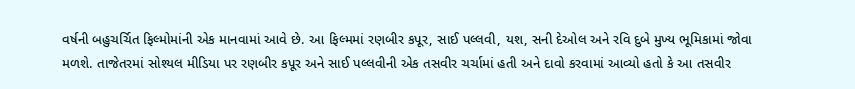વર્ષની બહુચર્ચિત ફિલ્મોમાંની એક માનવામાં આવે છે. આ ફિલ્મમાં રણબીર કપૂર, સાઈ પલ્લવી, યશ, સની દેઓલ અને રવિ દુબે મુખ્ય ભૂમિકામાં જોવા મળશે. તાજેતરમાં સોશ્યલ મીડિયા પર રણબીર કપૂર અને સાઈ પલ્લવીની એક તસવીર ચર્ચામાં હતી અને દાવો કરવામાં આવ્યો હતો કે આ તસવીર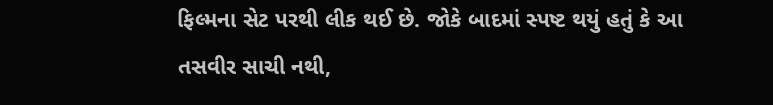ફિલ્મના સેટ પરથી લીક થઈ છે. જોકે બાદમાં સ્પષ્ટ થયું હતું કે આ તસવીર સાચી નથી,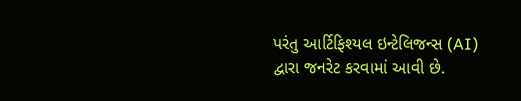પરંતુ આર્ટિફિશ્યલ ઇન્ટેલિજન્સ (AI) દ્વારા જનરેટ કરવામાં આવી છે.